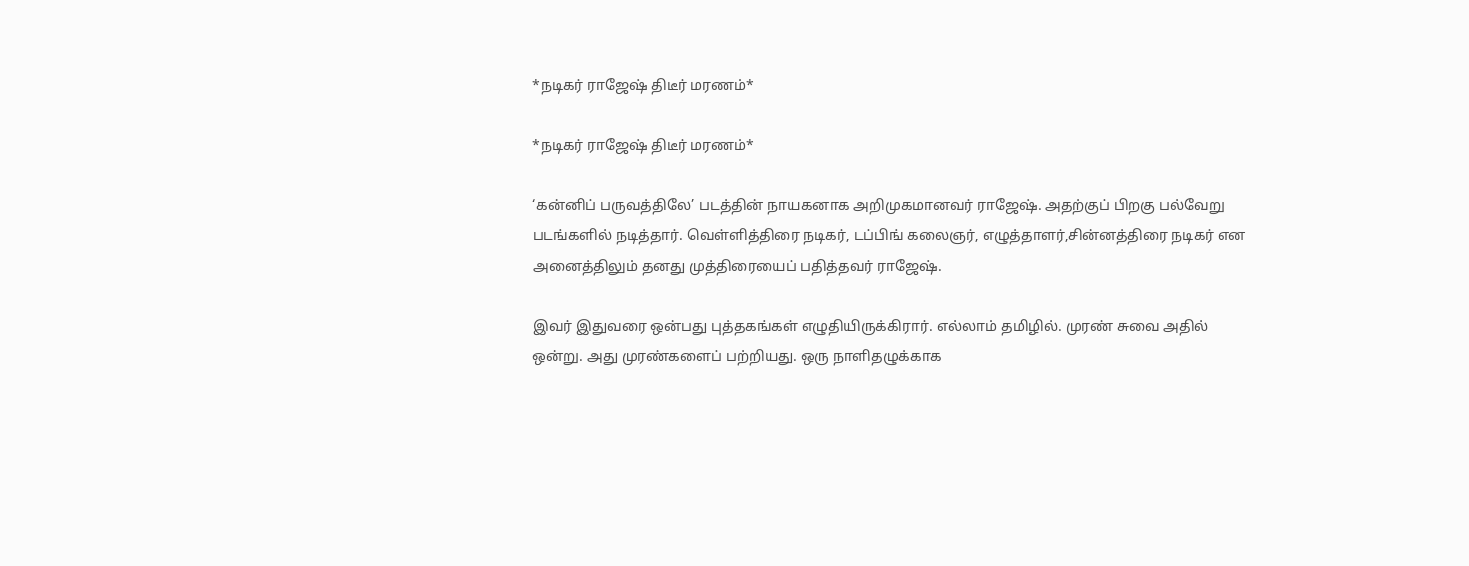*நடிகர் ராஜேஷ் திடீர் மரணம்*

*நடிகர் ராஜேஷ் திடீர் மரணம்*

‘கன்னிப் பருவத்திலே’ படத்தின் நாயகனாக அறிமுகமானவர் ராஜேஷ். அதற்குப் பிறகு பல்வேறு படங்களில் நடித்தார். வெள்ளித்திரை நடிகர், டப்பிங் கலைஞர், எழுத்தாளர்,சின்னத்திரை நடிகர் என அனைத்திலும் தனது முத்திரையைப் பதித்தவர் ராஜேஷ்.

இவர் இதுவரை ஒன்பது புத்தகங்கள் எழுதியிருக்கிரார். எல்லாம் தமிழில். முரண் சுவை அதில் ஒன்று. அது முரண்களைப் பற்றியது. ஒரு நாளிதழுக்காக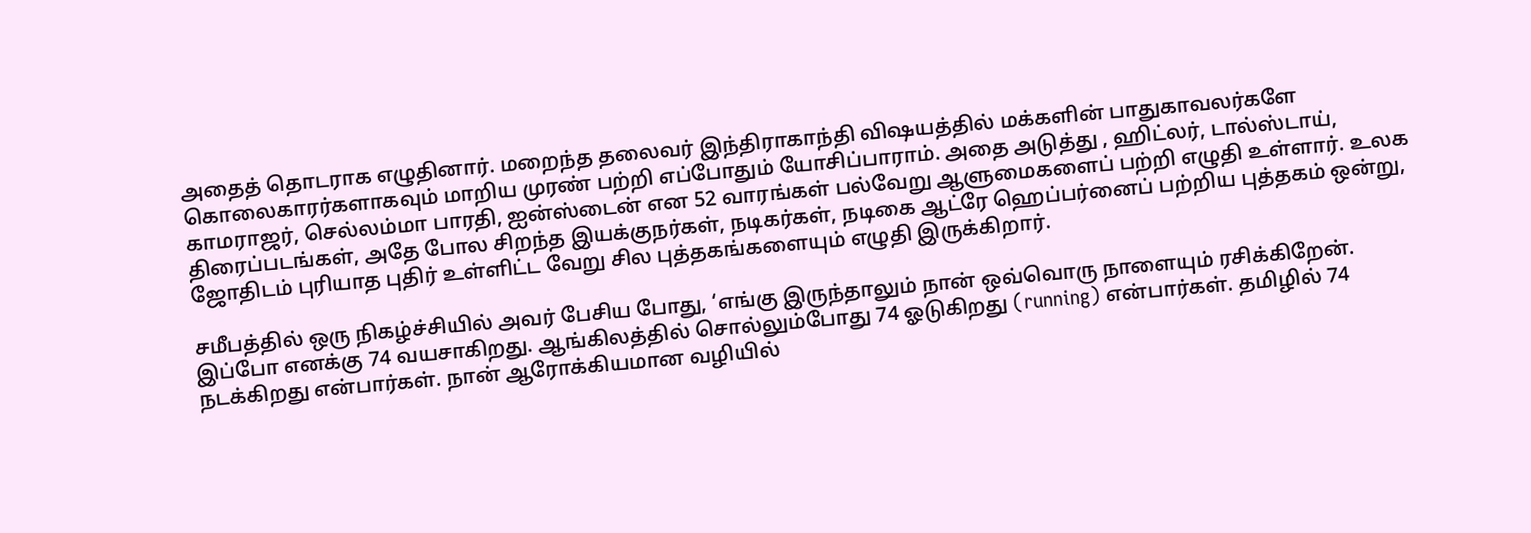அதைத் தொடராக எழுதினார். மறைந்த தலைவர் இந்திராகாந்தி விஷயத்தில் மக்களின் பாதுகாவலர்களே கொலைகாரர்களாகவும் மாறிய முரண் பற்றி எப்போதும் யோசிப்பாராம். அதை அடுத்து , ஹிட்லர், டால்ஸ்டாய், காமராஜர், செல்லம்மா பாரதி, ஐன்ஸ்டைன் என 52 வாரங்கள் பல்வேறு ஆளுமைகளைப் பற்றி எழுதி உள்ளார். உலக திரைப்படங்கள், அதே போல சிறந்த இயக்குநர்கள், நடிகர்கள், நடிகை ஆட்ரே ஹெப்பர்னைப் பற்றிய புத்தகம் ஒன்று, ஜோதிடம் புரியாத புதிர் உள்ளிட்ட வேறு சில புத்தகங்களையும் எழுதி இருக்கிறார்.

சமீபத்தில் ஒரு நிகழ்ச்சியில் அவர் பேசிய போது, ‘எங்கு இருந்தாலும் நான் ஒவ்வொரு நாளையும் ரசிக்கிறேன். இப்போ எனக்கு 74 வயசாகிறது. ஆங்கிலத்தில் சொல்லும்போது 74 ஓடுகிறது (running) என்பார்கள். தமிழில் 74 நடக்கிறது என்பார்கள். நான் ஆரோக்கியமான வழியில்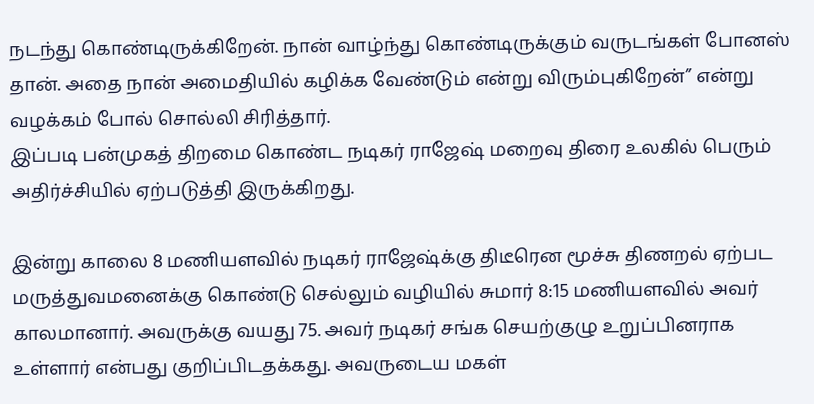நடந்து கொண்டிருக்கிறேன். நான் வாழ்ந்து கொண்டிருக்கும் வருடங்கள் போனஸ் தான். அதை நான் அமைதியில் கழிக்க வேண்டும் என்று விரும்புகிறேன்” என்று வழக்கம் போல் சொல்லி சிரித்தார்.
இப்படி பன்முகத் திறமை கொண்ட நடிகர் ராஜேஷ் மறைவு திரை உலகில் பெரும் அதிர்ச்சியில் ஏற்படுத்தி இருக்கிறது.

இன்று காலை 8 மணியளவில் நடிகர் ராஜேஷ்க்கு திடீரென மூச்சு திணறல் ஏற்பட மருத்துவமனைக்கு கொண்டு செல்லும் வழியில் சுமார் 8:15 மணியளவில் அவர் காலமானார். அவருக்கு வயது 75. அவர் நடிகர் சங்க செயற்குழு உறுப்பினராக உள்ளார் என்பது குறிப்பிடதக்கது. அவருடைய மகள்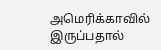அமெரிக்காவில் இருப்பதால்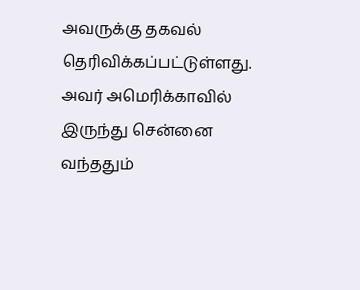அவருக்கு தகவல் தெரிவிக்கப்பட்டுள்ளது.
அவர் அமெரிக்காவில் இருந்து சென்னை வந்ததும்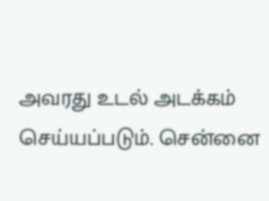அவரது உடல் அடக்கம் செய்யப்படும். சென்னை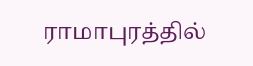ராமாபுரத்தில்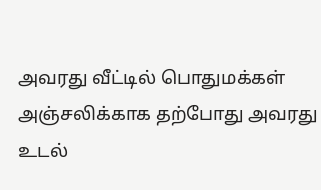அவரது வீட்டில் பொதுமக்கள் அஞ்சலிக்காக தற்போது அவரது உடல்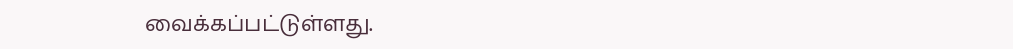வைக்கப்பட்டுள்ளது.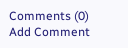Comments (0)
Add Comment